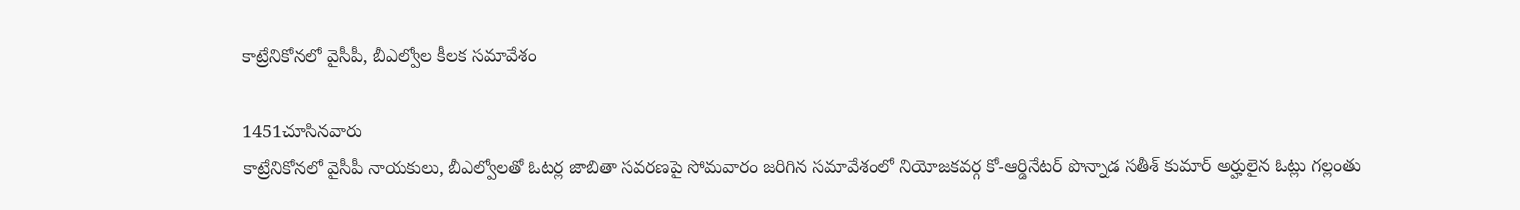కాట్రేనికోనలో వైసీపీ, బీఎల్వోల కీలక సమావేశం

1451చూసినవారు
కాట్రేనికోనలో వైసీపీ నాయకులు, బీఎల్వోలతో ఓటర్ల జాబితా సవరణపై సోమవారం జరిగిన సమావేశంలో నియోజకవర్గ కో-ఆర్డినేటర్ పొన్నాడ సతీశ్ కుమార్ అర్హులైన ఓట్లు గల్లంతు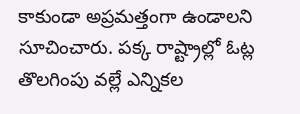కాకుండా అప్రమత్తంగా ఉండాలని సూచించారు. పక్క రాష్ట్రాల్లో ఓట్ల తొలగింపు వల్లే ఎన్నికల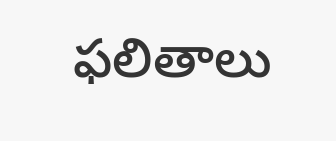ఫలితాలు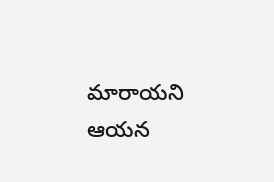మారాయని ఆయన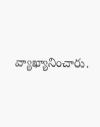వ్యాఖ్యానించారు.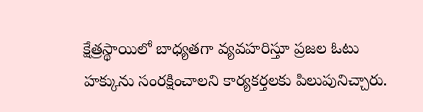క్షేత్రస్థాయిలో బాధ్యతగా వ్యవహరిస్తూ ప్రజల ఓటు హక్కును సంరక్షించాలని కార్యకర్తలకు పిలుపునిచ్చారు.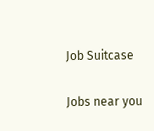Job Suitcase

Jobs near you